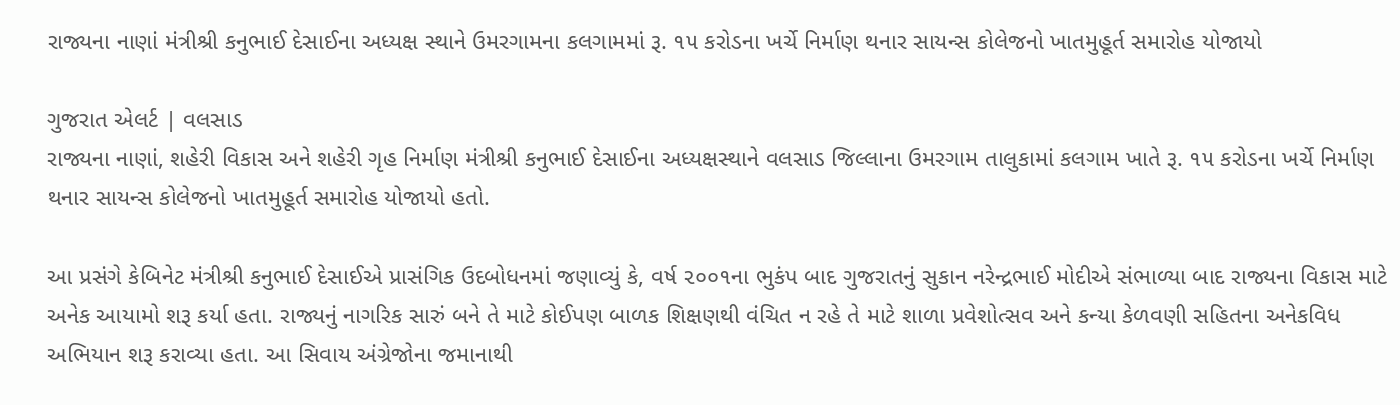રાજ્યના નાણાં મંત્રીશ્રી કનુભાઈ દેસાઈના અધ્યક્ષ સ્થાને ઉમરગામના કલગામમાં રૂ. ૧૫ કરોડના ખર્ચે નિર્માણ થનાર સાયન્સ કોલેજનો ખાતમુહૂર્ત સમારોહ યોજાયો

ગુજરાત એલર્ટ | વલસાડ
રાજ્યના નાણાં, શહેરી વિકાસ અને શહેરી ગૃહ નિર્માણ મંત્રીશ્રી કનુભાઈ દેસાઈના અધ્યક્ષસ્થાને વલસાડ જિલ્લાના ઉમરગામ તાલુકામાં કલગામ ખાતે રૂ. ૧૫ કરોડના ખર્ચે નિર્માણ થનાર સાયન્સ કોલેજનો ખાતમુહૂર્ત સમારોહ યોજાયો હતો.

આ પ્રસંગે કેબિનેટ મંત્રીશ્રી કનુભાઈ દેસાઈએ પ્રાસંગિક ઉદબોધનમાં જણાવ્યું કે, વર્ષ ૨૦૦૧ના ભુકંપ બાદ ગુજરાતનું સુકાન નરેન્દ્રભાઈ મોદીએ સંભાળ્યા બાદ રાજ્યના વિકાસ માટે અનેક આયામો શરૂ કર્યા હતા. રાજ્યનું નાગરિક સારું બને તે માટે કોઈપણ બાળક શિક્ષણથી વંચિત ન રહે તે માટે શાળા પ્રવેશોત્સવ અને કન્યા કેળવણી સહિતના અનેકવિધ અભિયાન શરૂ કરાવ્યા હતા. આ સિવાય અંગ્રેજોના જમાનાથી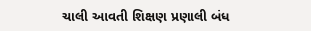ચાલી આવતી શિક્ષણ પ્રણાલી બંધ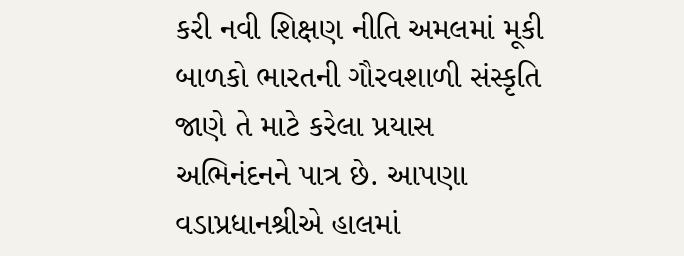કરી નવી શિક્ષણ નીતિ અમલમાં મૂકી બાળકો ભારતની ગૌરવશાળી સંસ્કૃતિ જાણે તે માટે કરેલા પ્રયાસ અભિનંદનને પાત્ર છે. આપણા વડાપ્રધાનશ્રીએ હાલમાં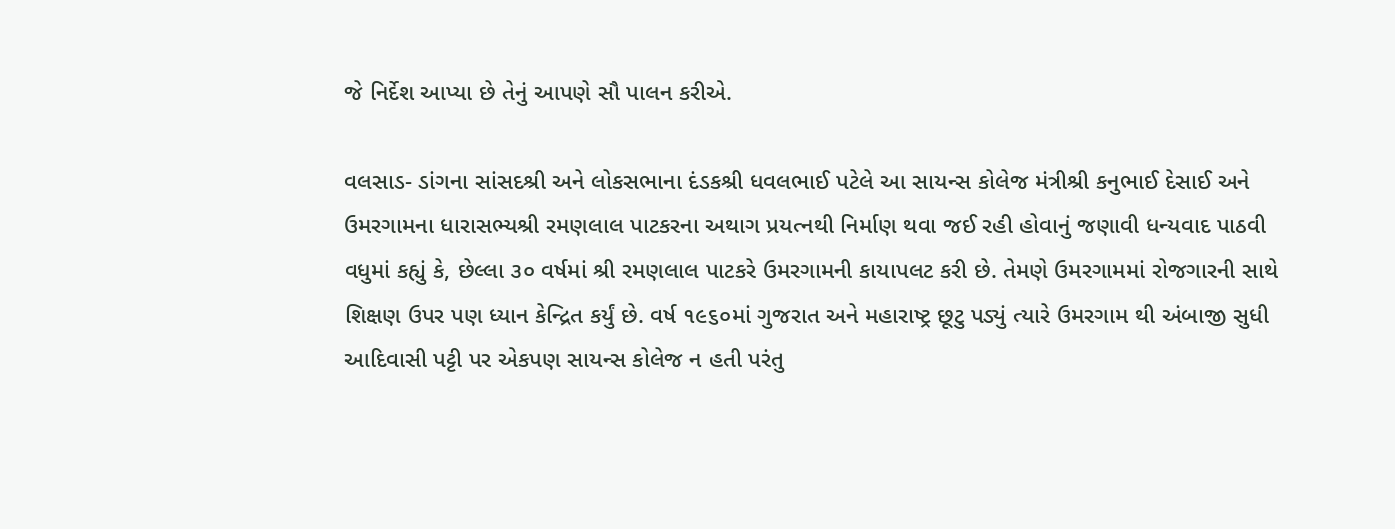જે નિર્દેશ આપ્યા છે તેનું આપણે સૌ પાલન કરીએ.

વલસાડ- ડાંગના સાંસદશ્રી અને લોકસભાના દંડકશ્રી ધવલભાઈ પટેલે આ સાયન્સ કોલેજ મંત્રીશ્રી કનુભાઈ દેસાઈ અને ઉમરગામના ધારાસભ્યશ્રી રમણલાલ પાટકરના અથાગ પ્રયત્નથી નિર્માણ થવા જઈ રહી હોવાનું જણાવી ધન્યવાદ પાઠવી વધુમાં કહ્યું કે, છેલ્લા ૩૦ વર્ષમાં શ્રી રમણલાલ પાટકરે ઉમરગામની કાયાપલટ કરી છે. તેમણે ઉમરગામમાં રોજગારની સાથે શિક્ષણ ઉપર પણ ધ્યાન કેન્દ્રિત કર્યું છે. વર્ષ ૧૯૬૦માં ગુજરાત અને મહારાષ્ટ્ર છૂટુ પડ્યું ત્યારે ઉમરગામ થી અંબાજી સુધી આદિવાસી પટ્ટી પર એકપણ સાયન્સ કોલેજ ન હતી પરંતુ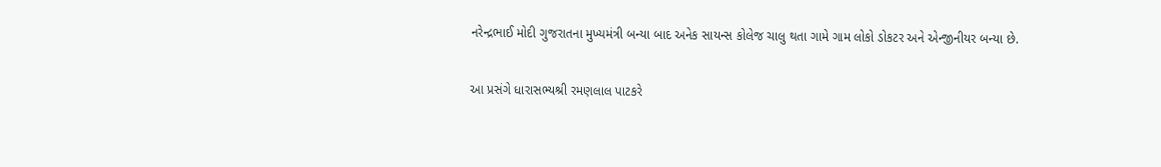નરેન્દ્રભાઈ મોદી ગુજરાતના મુખ્યમંત્રી બન્યા બાદ અનેક સાયન્સ કોલેજ ચાલુ થતા ગામે ગામ લોકો ડોકટર અને એન્જીનીયર બન્યા છે.

આ પ્રસંગે ધારાસભ્યશ્રી રમણલાલ પાટકરે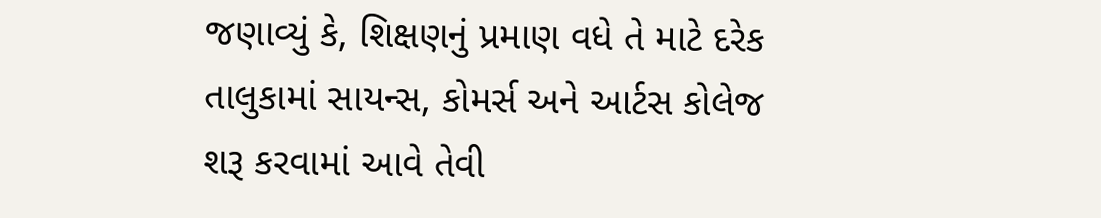જણાવ્યું કે, શિક્ષણનું પ્રમાણ વધે તે માટે દરેક તાલુકામાં સાયન્સ, કોમર્સ અને આર્ટસ કોલેજ શરૂ કરવામાં આવે તેવી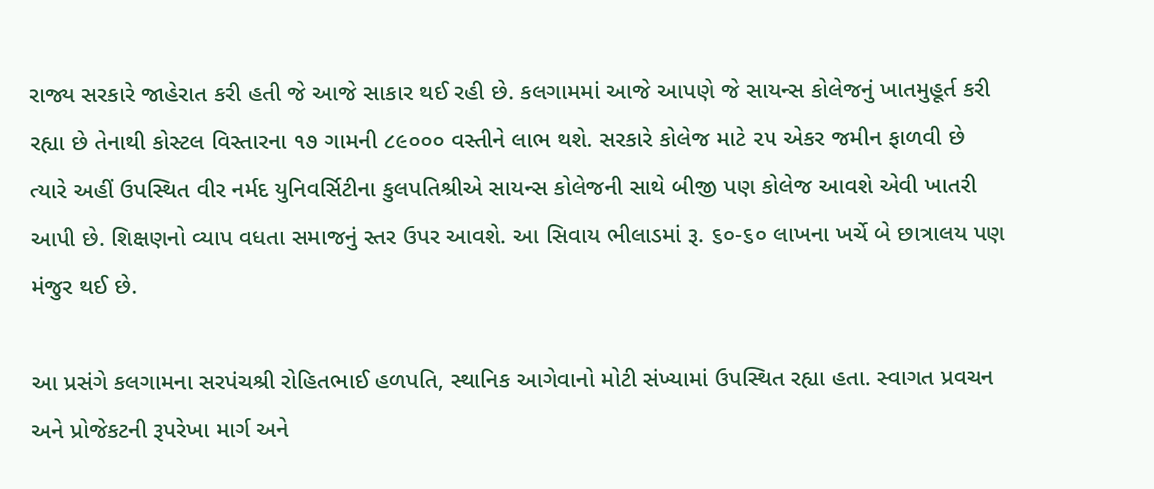રાજ્ય સરકારે જાહેરાત કરી હતી જે આજે સાકાર થઈ રહી છે. કલગામમાં આજે આપણે જે સાયન્સ કોલેજનું ખાતમુહૂર્ત કરી રહ્યા છે તેનાથી કોસ્ટલ વિસ્તારના ૧૭ ગામની ૮૯૦૦૦ વસ્તીને લાભ થશે. સરકારે કોલેજ માટે ૨૫ એકર જમીન ફાળવી છે ત્યારે અહીં ઉપસ્થિત વીર નર્મદ યુનિવર્સિટીના કુલપતિશ્રીએ સાયન્સ કોલેજની સાથે બીજી પણ કોલેજ આવશે એવી ખાતરી આપી છે. શિક્ષણનો વ્યાપ વધતા સમાજનું સ્તર ઉપર આવશે. આ સિવાય ભીલાડમાં રૂ. ૬૦-૬૦ લાખના ખર્ચે બે છાત્રાલય પણ મંજુર થઈ છે.

આ પ્રસંગે કલગામના સરપંચશ્રી રોહિતભાઈ હળપતિ, સ્થાનિક આગેવાનો મોટી સંખ્યામાં ઉપસ્થિત રહ્યા હતા. સ્વાગત પ્રવચન અને પ્રોજેકટની રૂપરેખા માર્ગ અને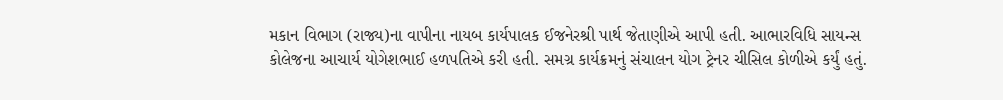મકાન વિભાગ (રાજ્ય)ના વાપીના નાયબ કાર્યપાલક ઈજનેરશ્રી પાર્થ જેતાણીએ આપી હતી. આભારવિધિ સાયન્સ કોલેજના આચાર્ય યોગેશભાઈ હળપતિએ કરી હતી. સમગ્ર કાર્યક્રમનું સંચાલન યોગ ટ્રેનર ચીસિલ કોળીએ કર્યું હતું.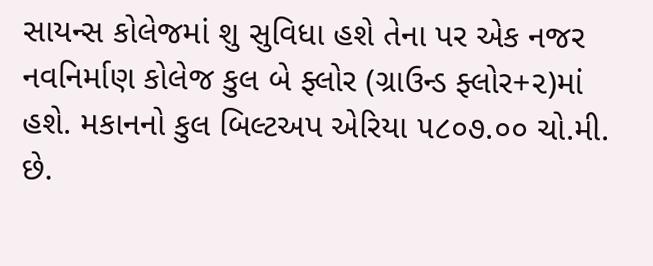સાયન્સ કોલેજમાં શુ સુવિધા હશે તેના પર એક નજર
નવનિર્માણ કોલેજ કુલ બે ફ્લોર (ગ્રાઉન્ડ ફ્લોર+૨)માં હશે. મકાનનો કુલ બિલ્ટઅપ એરિયા ૫૮૦૭.૦૦ ચો.મી. છે.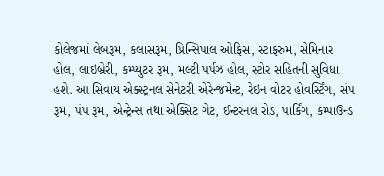કોલેજમાં લેબરૂમ, કલાસરૂમ, પ્રિન્સિપાલ ઓફિસ, સ્ટાફરુમ, સેમિનાર હોલ, લાઇબ્રેરી, કમ્પ્યુટર રૂમ, મલ્ટી પર્પઝ હોલ, સ્ટોર સહિતની સુવિધા હશે. આ સિવાય એક્સ્ટ્રનલ સેનેટરી એરેન્જમેન્ટ, રેઇન વોટર હોવર્સ્ટિંગ, સંપ રૂમ, પંપ રૂમ, એન્ટ્રેન્સ તથા એક્સિટ ગેટ, ઈન્ટરનલ રોડ, પાર્કિંગ, કમ્પાઉન્ડ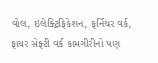વોલ, ઇલેક્ટ્રિફિકેશન, ફર્નિચર વર્ક, ફાયર સેફ્ટી વર્ક કામગીરીનો પણ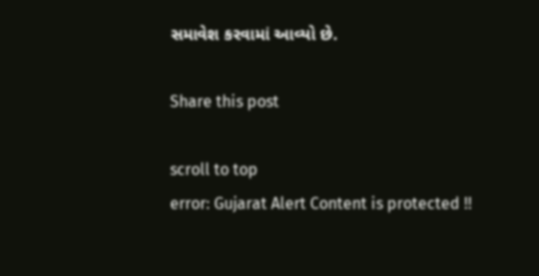સમાવેશ કરવામાં આવ્યો છે.

Share this post

scroll to top
error: Gujarat Alert Content is protected !!